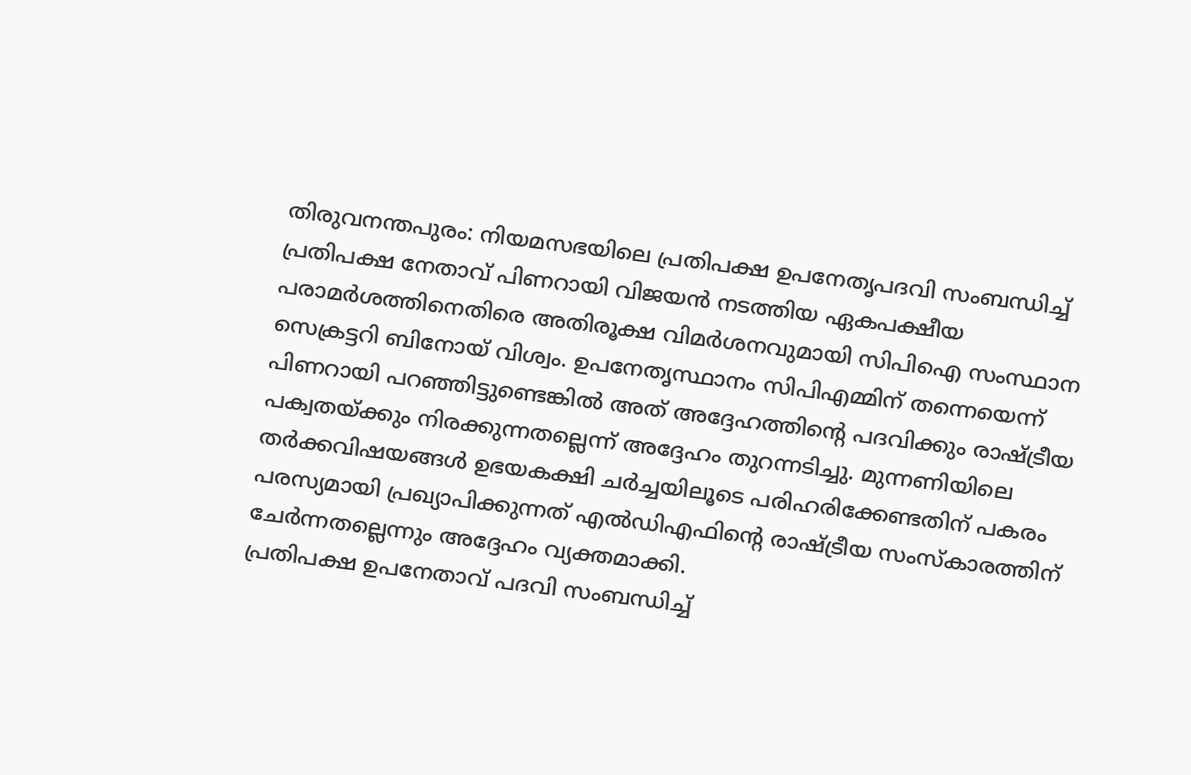തിരുവനന്തപുരം: നിയമസഭയിലെ പ്രതിപക്ഷ ഉപനേതൃപദവി സംബന്ധിച്ച് പ്രതിപക്ഷ നേതാവ് പിണറായി വിജയൻ നടത്തിയ ഏകപക്ഷീയ പരാമർശത്തിനെതിരെ അതിരൂക്ഷ വിമർശനവുമായി സിപിഐ സംസ്ഥാന സെക്രട്ടറി ബിനോയ് വിശ്വം. ഉപനേതൃസ്ഥാനം സിപിഎമ്മിന് തന്നെയെന്ന് പിണറായി പറഞ്ഞിട്ടുണ്ടെങ്കിൽ അത് അദ്ദേഹത്തിന്റെ പദവിക്കും രാഷ്ട്രീയ പക്വതയ്ക്കും നിരക്കുന്നതല്ലെന്ന് അദ്ദേഹം തുറന്നടിച്ചു. മുന്നണിയിലെ തർക്കവിഷയങ്ങൾ ഉഭയകക്ഷി ചർച്ചയിലൂടെ പരിഹരിക്കേണ്ടതിന് പകരം പരസ്യമായി പ്രഖ്യാപിക്കുന്നത് എൽഡിഎഫിന്റെ രാഷ്ട്രീയ സംസ്കാരത്തിന് ചേർന്നതല്ലെന്നും അദ്ദേഹം വ്യക്തമാക്കി.
പ്രതിപക്ഷ ഉപനേതാവ് പദവി സംബന്ധിച്ച്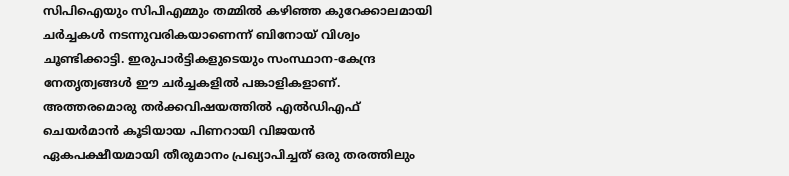സിപിഐയും സിപിഎമ്മും തമ്മിൽ കഴിഞ്ഞ കുറേക്കാലമായി ചർച്ചകൾ നടന്നുവരികയാണെന്ന് ബിനോയ് വിശ്വം ചൂണ്ടിക്കാട്ടി. ഇരുപാർട്ടികളുടെയും സംസ്ഥാന-കേന്ദ്ര നേതൃത്വങ്ങൾ ഈ ചർച്ചകളിൽ പങ്കാളികളാണ്. അത്തരമൊരു തർക്കവിഷയത്തിൽ എൽഡിഎഫ് ചെയർമാൻ കൂടിയായ പിണറായി വിജയൻ ഏകപക്ഷീയമായി തീരുമാനം പ്രഖ്യാപിച്ചത് ഒരു തരത്തിലും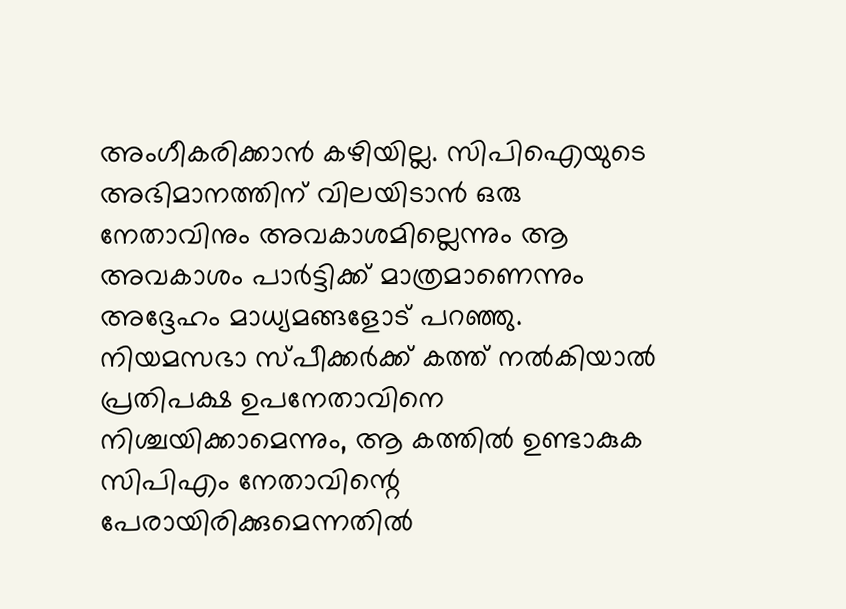അംഗീകരിക്കാൻ കഴിയില്ല. സിപിഐയുടെ അഭിമാനത്തിന് വിലയിടാൻ ഒരു നേതാവിനും അവകാശമില്ലെന്നും ആ അവകാശം പാർട്ടിക്ക് മാത്രമാണെന്നും അദ്ദേഹം മാധ്യമങ്ങളോട് പറഞ്ഞു.
നിയമസഭാ സ്പീക്കർക്ക് കത്ത് നൽകിയാൽ പ്രതിപക്ഷ ഉപനേതാവിനെ നിശ്ചയിക്കാമെന്നും, ആ കത്തിൽ ഉണ്ടാകുക സിപിഎം നേതാവിന്റെ പേരായിരിക്കുമെന്നതിൽ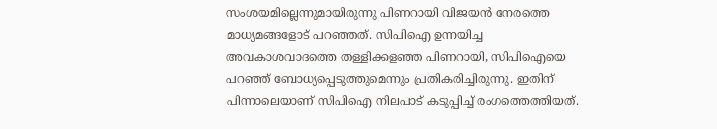സംശയമില്ലെന്നുമായിരുന്നു പിണറായി വിജയൻ നേരത്തെ മാധ്യമങ്ങളോട് പറഞ്ഞത്. സിപിഐ ഉന്നയിച്ച അവകാശവാദത്തെ തള്ളിക്കളഞ്ഞ പിണറായി, സിപിഐയെ പറഞ്ഞ് ബോധ്യപ്പെടുത്തുമെന്നും പ്രതികരിച്ചിരുന്നു. ഇതിന് പിന്നാലെയാണ് സിപിഐ നിലപാട് കടുപ്പിച്ച് രംഗത്തെത്തിയത്.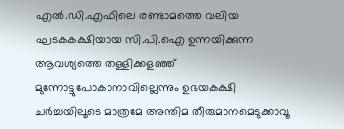എൽ.ഡി.എഫിലെ രണ്ടാമത്തെ വലിയ ഘടകകക്ഷിയായ സി.പി.ഐ ഉന്നയിക്കുന്ന ആവശ്യത്തെ തള്ളിക്കളഞ്ഞ് മുന്നോട്ടുപോകാനാവില്ലെന്നും ഉഭയകക്ഷി ചർച്ചയിലൂടെ മാത്രമേ അന്തിമ തീരുമാനമെടുക്കാവൂ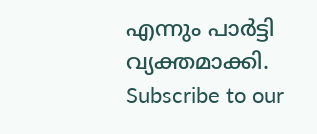എന്നും പാർട്ടി വ്യക്തമാക്കി.
Subscribe to our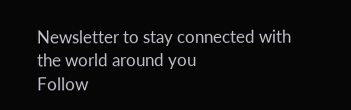Newsletter to stay connected with the world around you
Follow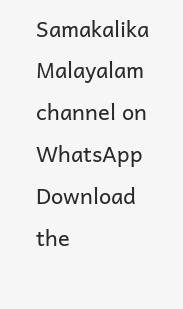Samakalika Malayalam channel on WhatsApp
Download the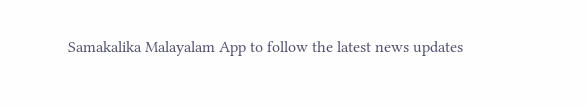Samakalika Malayalam App to follow the latest news updates